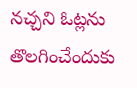నచ్చని ఓట్లను తొలగించేందుకు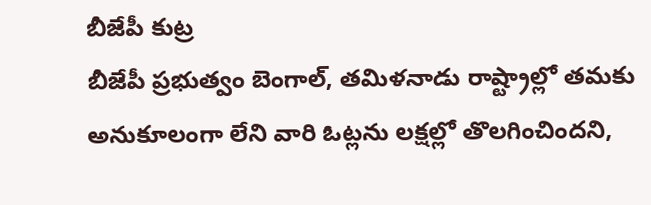బీజేపీ కుట్ర
బీజేపీ ప్రభుత్వం బెంగాల్, తమిళనాడు రాష్ట్రాల్లో తమకు అనుకూలంగా లేని వారి ఓట్లను లక్షల్లో తొలగించిందని,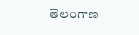తెలంగాణ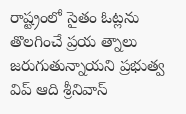రాష్ట్రంలో సైతం ఓట్లను తొలగించే ప్రయ త్నాలు జరుగుతున్నాయని ప్రభుత్వ విప్ ఆది శ్రీనివాస్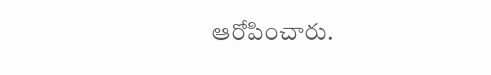ఆరోపించారు.